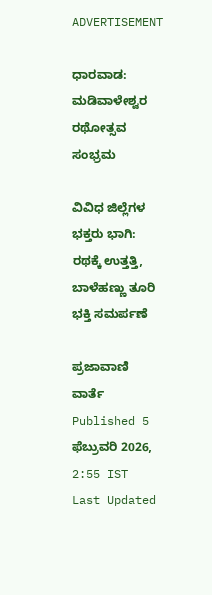ADVERTISEMENT

ಧಾರವಾಡ: ಮಡಿವಾಳೇಶ್ವರ ರಥೋತ್ಸವ ಸಂಭ್ರಮ

ವಿವಿಧ ಜಿಲ್ಲೆಗಳ ಭಕ್ತರು ಭಾಗಿ: ರಥಕ್ಕೆ ಉತ್ತತ್ತಿ, ಬಾಳೆಹಣ್ಣು ತೂರಿ ಭಕ್ತಿ ಸಮರ್ಪಣೆ

ಪ್ರಜಾವಾಣಿ ವಾರ್ತೆ
Published 5 ಫೆಬ್ರುವರಿ 2026, 2:55 IST
Last Updated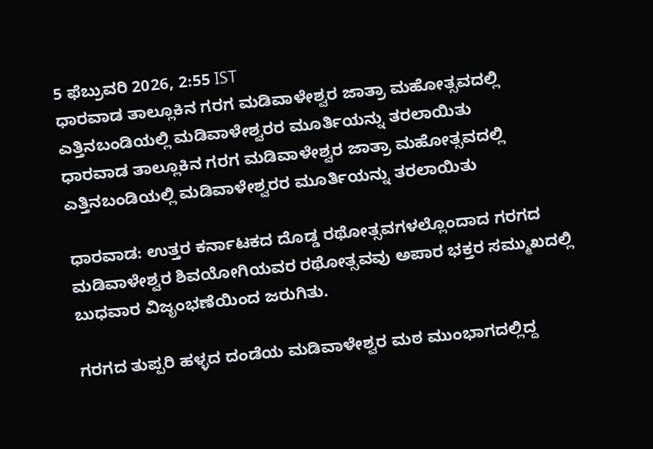5 ಫೆಬ್ರುವರಿ 2026, 2:55 IST
ಧಾರವಾಡ ತಾಲ್ಲೂಕಿನ ಗರಗ ಮಡಿವಾಳೇಶ್ವರ ಜಾತ್ರಾ ಮಹೋತ್ಸವದಲ್ಲಿ ಎತ್ತಿನಬಂಡಿಯಲ್ಲಿ ಮಡಿವಾಳೇಶ್ವರರ ಮೂರ್ತಿಯನ್ನು ತರಲಾಯಿತು
ಧಾರವಾಡ ತಾಲ್ಲೂಕಿನ ಗರಗ ಮಡಿವಾಳೇಶ್ವರ ಜಾತ್ರಾ ಮಹೋತ್ಸವದಲ್ಲಿ ಎತ್ತಿನಬಂಡಿಯಲ್ಲಿ ಮಡಿವಾಳೇಶ್ವರರ ಮೂರ್ತಿಯನ್ನು ತರಲಾಯಿತು

ಧಾರವಾಡ: ಉತ್ತರ ಕರ್ನಾಟಕದ ದೊಡ್ಡ ರಥೋತ್ಸವಗಳಲ್ಲೊಂದಾದ ಗರಗದ ಮಡಿವಾಳೇಶ್ವರ ಶಿವಯೋಗಿಯವರ ರಥೋತ್ಸವವು ಅಪಾರ ಭಕ್ತರ ಸಮ್ಮುಖದಲ್ಲಿ ಬುಧವಾರ ವಿಜೃಂಭಣೆಯಿಂದ ಜರುಗಿತು.

ಗರಗದ ತುಪ್ಪರಿ ಹಳ್ಳದ ದಂಡೆಯ ಮಡಿವಾಳೇಶ್ವರ ಮಠ ಮುಂಭಾಗದಲ್ಲಿದ್ದ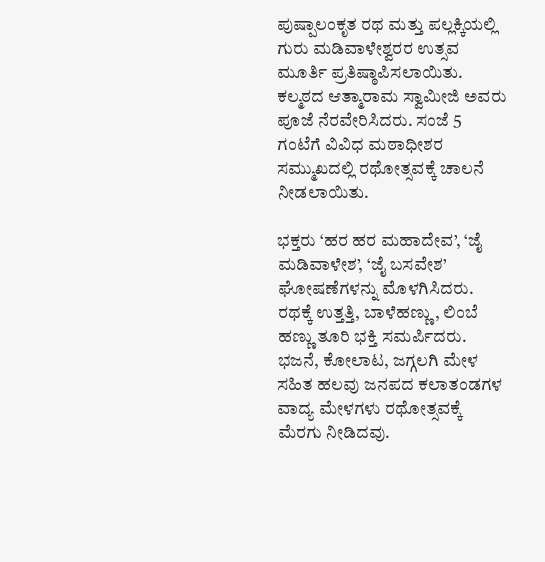ಪುಷ್ಪಾಲಂಕೃತ ರಥ ಮತ್ತು ಪಲ್ಲಕ್ಕಿಯಲ್ಲಿ ಗುರು ಮಡಿವಾಳೇಶ್ವರರ ಉತ್ಸವ ಮೂರ್ತಿ ಪ್ರತಿಷ್ಠಾಪಿಸಲಾಯಿತು. ಕಲ್ಮಠದ ಆತ್ಮಾರಾಮ ಸ್ವಾಮೀಜಿ ಅವರು ಪೂಜೆ ನೆರವೇರಿಸಿದರು. ಸಂಜೆ 5 ಗಂಟೆಗೆ ವಿವಿಧ ಮಠಾಧೀಶರ ಸಮ್ಮುಖದಲ್ಲಿ ರಥೋತ್ಸವಕ್ಕೆ ಚಾಲನೆ ನೀಡಲಾಯಿತು.

ಭಕ್ತರು ‘ಹರ ಹರ ಮಹಾದೇವ’, ‘ಜೈ ಮಡಿವಾಳೇಶ’, ‘ಜೈ ಬಸವೇಶ’ ಘೋಷಣೆಗಳನ್ನು ಮೊಳಗಿಸಿದರು. ರಥಕ್ಕೆ ಉತ್ತತ್ತಿ, ಬಾಳೆಹಣ್ಣು, ಲಿಂಬೆ ಹಣ್ಣು ತೂರಿ ಭಕ್ತಿ ಸಮರ್ಪಿದರು. ಭಜನೆ, ಕೋಲಾಟ, ಜಗ್ಗಲಗಿ ಮೇಳ ಸಹಿತ ಹಲವು ಜನಪದ ಕಲಾತಂಡಗಳ ವಾದ್ಯ ಮೇಳಗಳು ರಥೋತ್ಸವಕ್ಕೆ ಮೆರಗು ನೀಡಿದವು.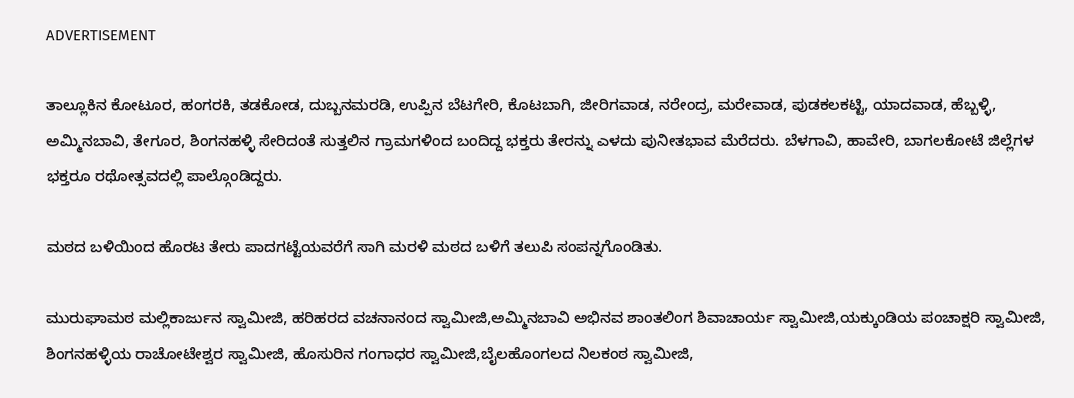ADVERTISEMENT

ತಾಲ್ಲೂಕಿನ ಕೋಟೂರ, ಹಂಗರಕಿ, ತಡಕೋಡ, ದುಬ್ಬನಮರಡಿ, ಉಪ್ಪಿನ ಬೆಟಗೇರಿ, ಕೊಟಬಾಗಿ, ಜೀರಿಗವಾಡ, ನರೇಂದ್ರ, ಮರೇವಾಡ, ಪುಡಕಲಕಟ್ಟಿ, ಯಾದವಾಡ, ಹೆಬ್ಬಳ್ಳಿ, ಅಮ್ಮಿನಬಾವಿ, ತೇಗೂರ, ಶಿಂಗನಹಳ್ಳಿ ಸೇರಿದಂತೆ ಸುತ್ತಲಿನ ಗ್ರಾಮಗಳಿಂದ ಬಂದಿದ್ದ ಭಕ್ತರು ತೇರನ್ನು ಎಳದು ಪುನೀತಭಾವ ಮೆರೆದರು. ಬೆಳಗಾವಿ, ಹಾವೇರಿ, ಬಾಗಲಕೋಟೆ ಜಿಲ್ಲೆಗಳ ಭಕ್ತರೂ ರಥೋತ್ಸವದಲ್ಲಿ ಪಾಲ್ಗೊಂಡಿದ್ದರು.

ಮಠದ ಬಳಿಯಿಂದ ಹೊರಟ ತೇರು ಪಾದಗಟ್ಟೆಯವರೆಗೆ ಸಾಗಿ ಮರಳಿ ಮಠದ ಬಳಿಗೆ ತಲುಪಿ ಸಂಪನ್ನಗೊಂಡಿತು.

ಮುರುಘಾಮಠ ಮಲ್ಲಿಕಾರ್ಜುನ ಸ್ವಾಮೀಜಿ, ಹರಿಹರದ ವಚನಾನಂದ ಸ್ವಾಮೀಜಿ,ಅಮ್ಮಿನಬಾವಿ ಅಭಿನವ ಶಾಂತಲಿಂಗ ಶಿವಾಚಾರ್ಯ ಸ್ವಾಮೀಜಿ,ಯಕ್ಕುಂಡಿಯ ಪಂಚಾಕ್ಷರಿ ಸ್ವಾಮೀಜಿ, ಶಿಂಗನಹಳ್ಳಿಯ ರಾಚೋಟೇಶ್ವರ ಸ್ವಾಮೀಜಿ, ಹೊಸುರಿನ ಗಂಗಾಧರ ಸ್ವಾಮೀಜಿ,ಬೈಲಹೊಂಗಲದ ನಿಲಕಂಠ ಸ್ವಾಮೀಜಿ,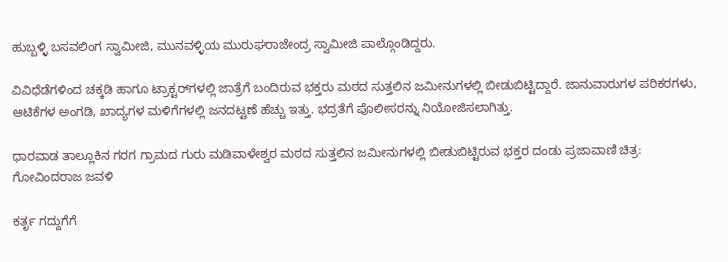ಹುಬ್ಬಳ್ಳಿ ಬಸವಲಿಂಗ ಸ್ವಾಮೀಜಿ, ಮುನವಳ್ಳಿಯ ಮುರುಘರಾಜೇಂದ್ರ ಸ್ವಾಮೀಜಿ ಪಾಲ್ಗೊಂಡಿದ್ದರು.

ವಿವಿಧೆಡೆಗಳಿಂದ ಚಕ್ಕಡಿ ಹಾಗೂ ಟ್ರಾಕ್ಟರ್‌ಗಳಲ್ಲಿ ಜಾತ್ರೆಗೆ ಬಂದಿರುವ ಭಕ್ತರು ಮಠದ ಸುತ್ತಲಿನ ಜಮೀನುಗಳಲ್ಲಿ ಬೀಡುಬಿಟ್ಟಿದ್ದಾರೆ. ಜಾನುವಾರುಗಳ ಪರಿಕರಗಳು, ಆಟಿಕೆಗಳ ಅಂಗಡಿ, ಖಾದ್ಯಗಳ ಮಳಿಗೆಗಳಲ್ಲಿ ಜನದಟ್ಟಣೆ ಹೆಚ್ಚು ಇತ್ತು. ಭದ್ರತೆಗೆ ಪೊಲೀಸರನ್ನು ನಿಯೋಜಿಸಲಾಗಿತ್ತು.

ಧಾರವಾಡ ತಾಲ್ಲೂಕಿನ ಗರಗ ಗ್ರಾಮದ ಗುರು ಮಡಿವಾಳೇಶ್ವರ ಮಠದ ಸುತ್ತಲಿನ ಜಮೀನುಗಳಲ್ಲಿ ಬೀಡುಬಿಟ್ಟಿರುವ ಭಕ್ತರ ದಂಡು ಪ್ರಜಾವಾಣಿ ಚಿತ್ರ: ಗೋವಿಂದರಾಜ ಜವಳಿ

ಕರ್ತೃ ಗದ್ದುಗೆಗೆ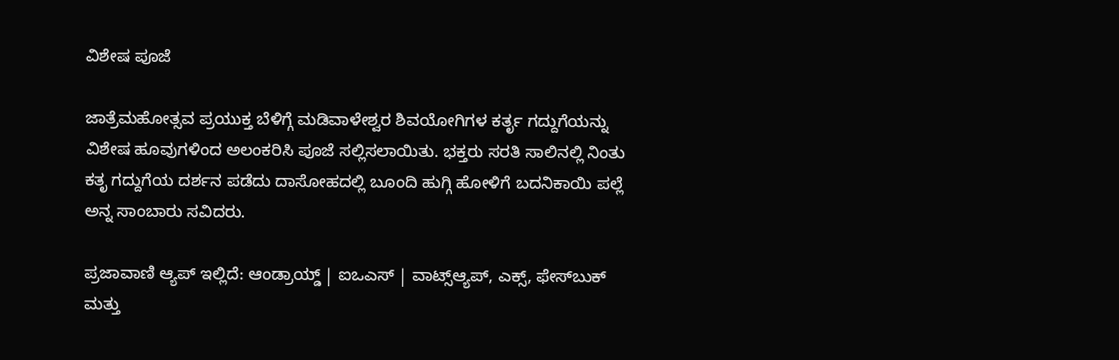ವಿಶೇಷ ಪೂಜೆ

ಜಾತ್ರೆಮಹೋತ್ಸವ ಪ್ರಯುಕ್ತ ಬೆಳಿಗ್ಗೆ ಮಡಿವಾಳೇಶ್ವರ ಶಿವಯೋಗಿಗಳ ಕರ್ತೃ ಗದ್ದುಗೆಯನ್ನು ವಿಶೇಷ ಹೂವುಗಳಿಂದ ಅಲಂಕರಿಸಿ ಪೂಜೆ ಸಲ್ಲಿಸಲಾಯಿತು. ಭಕ್ತರು ಸರತಿ ಸಾಲಿನಲ್ಲಿ ನಿಂತು ಕತೃ ಗದ್ದುಗೆಯ ದರ್ಶನ ಪಡೆದು ದಾಸೋಹದಲ್ಲಿ ಬೂಂದಿ ಹುಗ್ಗಿ ಹೋಳಿಗೆ ಬದನಿಕಾಯಿ ಪಲ್ಲೆ ಅನ್ನ ಸಾಂಬಾರು ಸವಿದರು.

ಪ್ರಜಾವಾಣಿ ಆ್ಯಪ್ ಇಲ್ಲಿದೆ: ಆಂಡ್ರಾಯ್ಡ್ | ಐಒಎಸ್ | ವಾಟ್ಸ್ಆ್ಯಪ್, ಎಕ್ಸ್, ಫೇಸ್‌ಬುಕ್ ಮತ್ತು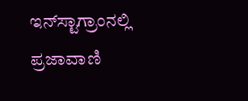ಇನ್‌ಸ್ಟಾಗ್ರಾಂನಲ್ಲಿ ಪ್ರಜಾವಾಣಿ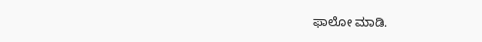ಫಾಲೋ ಮಾಡಿ.